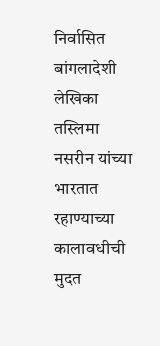निर्वासित बांगलादेशी लेखिका तस्लिमा नसरीन यांच्या भारतात रहाण्याच्या कालावधीची मुदत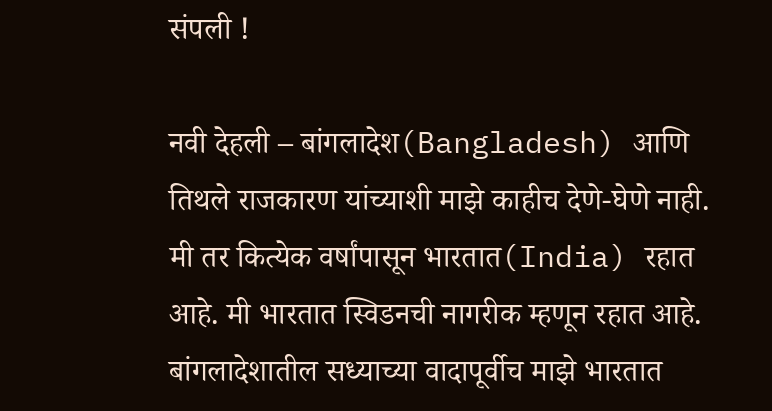संपली !

नवी देहली – बांगलादेश(Bangladesh) आणि तिथले राजकारण यांच्याशी माझे काहीच देणे-घेणे नाही. मी तर कित्येक वर्षांपासून भारतात(India) रहात आहे. मी भारतात स्विडनची नागरीक म्हणून रहात आहे. बांगलादेशातील सध्याच्या वादापूर्वीच माझे भारतात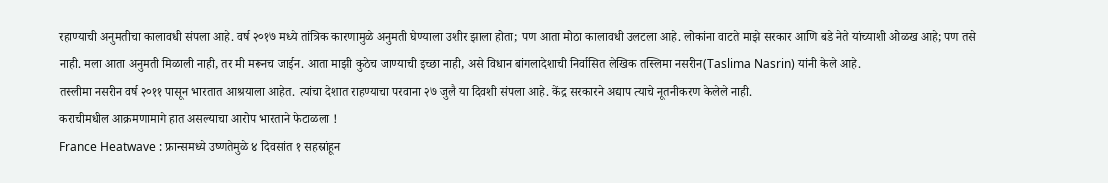रहाण्याची अनुमतीचा कालावधी संपला आहे. वर्ष २०१७ मध्ये तांत्रिक कारणामुळे अनुमती घेण्याला उशीर झाला होता; पण आता मोठा कालावधी उलटला आहे. लोकांना वाटते माझे सरकार आणि बडे नेते यांच्याशी ओळख आहे; पण तसे नाही. मला आता अनुमती मिळाली नाही, तर मी मरूनच जाईन. आता माझी कुठेच जाण्याची इच्छा नाही, असे विधान बांगलादेशाची निर्वासित लेखिक तस्लिमा नसरीन(Taslima Nasrin) यांनी केले आहे.
तस्लीमा नसरीन वर्ष २०११ पासून भारतात आश्रयाला आहेत. त्यांचा देशात राहण्याचा परवाना २७ जुलै या दिवशी संपला आहे. केंद्र सरकारने अद्याप त्याचे नूतनीकरण केलेले नाही.
कराचीमधील आक्रमणामागे हात असल्याचा आरोप भारताने फेटाळला !
France Heatwave : फ्रान्समध्ये उष्णतेमुळे ४ दिवसांत १ सहस्रांहून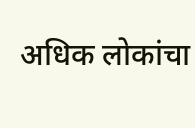अधिक लोकांचा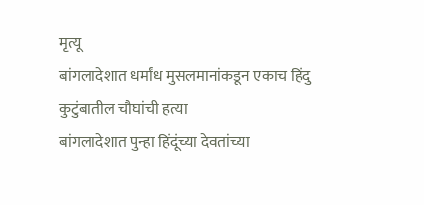मृत्यू
बांगलादेशात धर्मांध मुसलमानांकडून एकाच हिंदु कुटुंबातील चौघांची हत्या
बांगलादेशात पुन्हा हिंदूंच्या देवतांच्या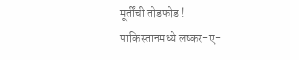मूर्तींची तोडफोड !
पाकिस्तानमध्ये लष्कर-ए-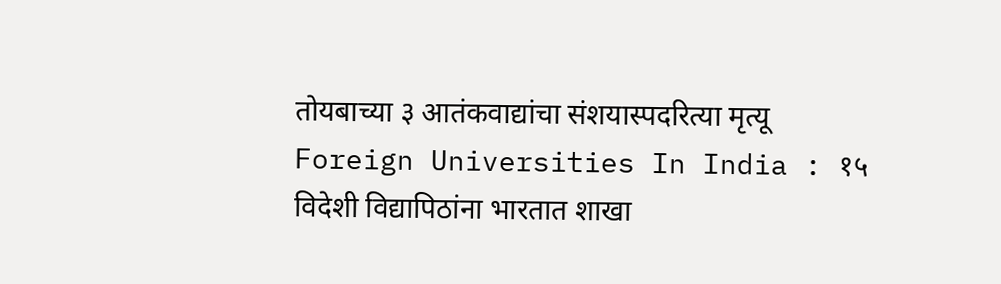तोयबाच्या ३ आतंकवाद्यांचा संशयास्पदरित्या मृत्यू
Foreign Universities In India : १५ विदेशी विद्यापिठांना भारतात शाखा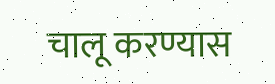चालू करण्यास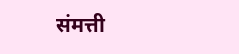संमत्ती